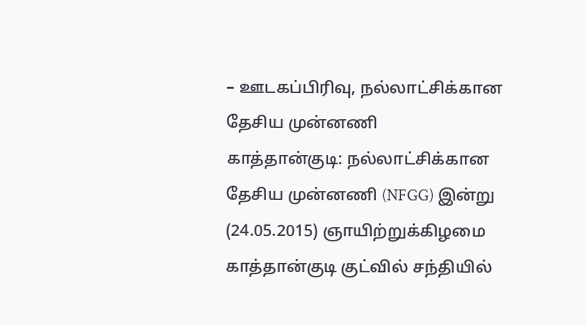– ஊடகப்பிரிவு, நல்லாட்சிக்கான தேசிய முன்னணி
காத்தான்குடி: நல்லாட்சிக்கான தேசிய முன்னணி (NFGG) இன்று (24.05.2015) ஞாயிற்றுக்கிழமை காத்தான்குடி குட்வில் சந்தியில்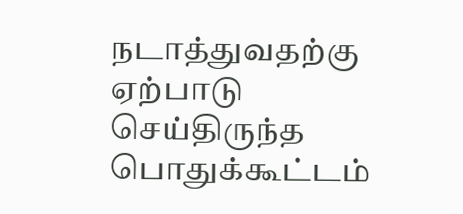நடாத்துவதற்கு ஏற்பாடு செய்திருந்த பொதுக்கூட்டம்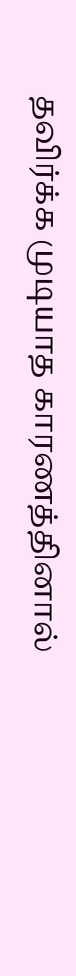தவிர்க்க முடியாத காரணத்தினால்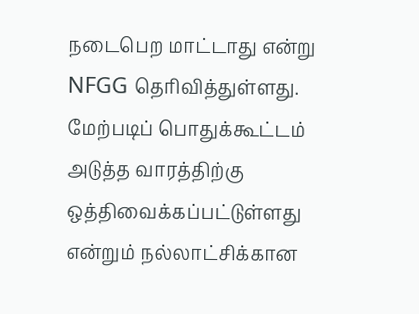நடைபெற மாட்டாது என்று NFGG தெரிவித்துள்ளது.
மேற்படிப் பொதுக்கூட்டம் அடுத்த வாரத்திற்கு ஒத்திவைக்கப்பட்டுள்ளது என்றும் நல்லாட்சிக்கான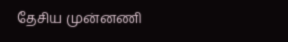தேசிய முன்னணி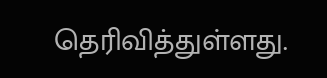தெரிவித்துள்ளது.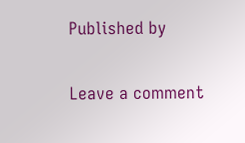Published by

Leave a comment